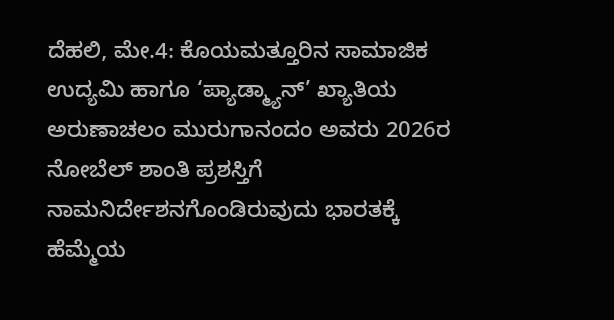ದೆಹಲಿ, ಮೇ.4: ಕೊಯಮತ್ತೂರಿನ ಸಾಮಾಜಿಕ ಉದ್ಯಮಿ ಹಾಗೂ ‘ಪ್ಯಾಡ್ಮ್ಯಾನ್’ ಖ್ಯಾತಿಯ ಅರುಣಾಚಲಂ ಮುರುಗಾನಂದಂ ಅವರು 2026ರ ನೋಬೆಲ್ ಶಾಂತಿ ಪ್ರಶಸ್ತಿಗೆ ನಾಮನಿರ್ದೇಶನಗೊಂಡಿರುವುದು ಭಾರತಕ್ಕೆ ಹೆಮ್ಮೆಯ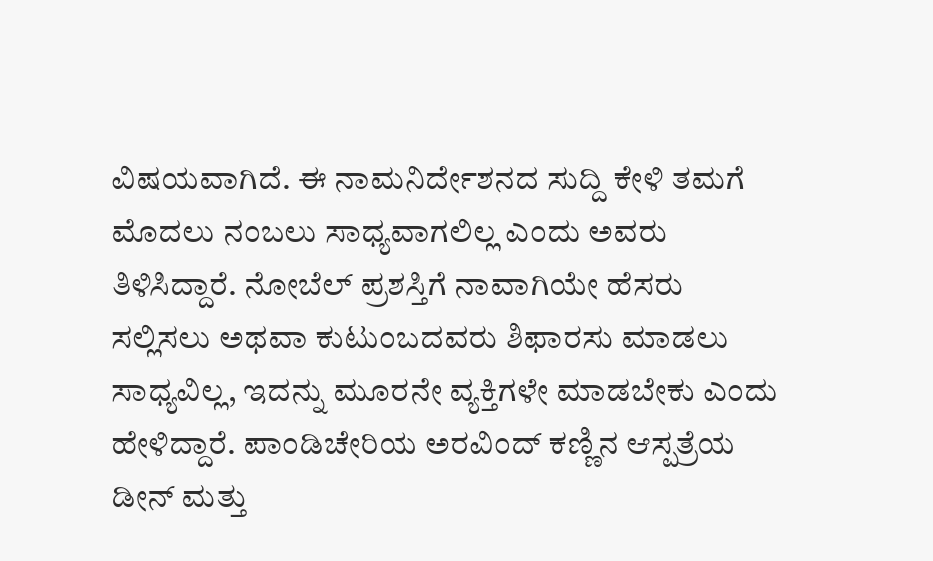ವಿಷಯವಾಗಿದೆ. ಈ ನಾಮನಿರ್ದೇಶನದ ಸುದ್ದಿ ಕೇಳಿ ತಮಗೆ ಮೊದಲು ನಂಬಲು ಸಾಧ್ಯವಾಗಲಿಲ್ಲ ಎಂದು ಅವರು ತಿಳಿಸಿದ್ದಾರೆ. ನೋಬೆಲ್ ಪ್ರಶಸ್ತಿಗೆ ನಾವಾಗಿಯೇ ಹೆಸರು ಸಲ್ಲಿಸಲು ಅಥವಾ ಕುಟುಂಬದವರು ಶಿಫಾರಸು ಮಾಡಲು ಸಾಧ್ಯವಿಲ್ಲ, ಇದನ್ನು ಮೂರನೇ ವ್ಯಕ್ತಿಗಳೇ ಮಾಡಬೇಕು ಎಂದು ಹೇಳಿದ್ದಾರೆ. ಪಾಂಡಿಚೇರಿಯ ಅರವಿಂದ್ ಕಣ್ಣಿನ ಆಸ್ಪತ್ರೆಯ ಡೀನ್ ಮತ್ತು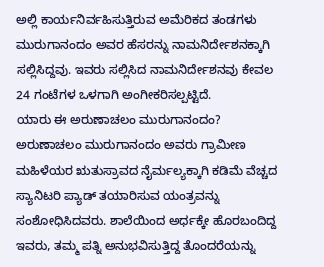ಅಲ್ಲಿ ಕಾರ್ಯನಿರ್ವಹಿಸುತ್ತಿರುವ ಅಮೆರಿಕದ ತಂಡಗಳು ಮುರುಗಾನಂದಂ ಅವರ ಹೆಸರನ್ನು ನಾಮನಿರ್ದೇಶನಕ್ಕಾಗಿ ಸಲ್ಲಿಸಿದ್ದವು. ಇವರು ಸಲ್ಲಿಸಿದ ನಾಮನಿರ್ದೇಶನವು ಕೇವಲ 24 ಗಂಟೆಗಳ ಒಳಗಾಗಿ ಅಂಗೀಕರಿಸಲ್ಪಟ್ಟಿದೆ.
ಯಾರು ಈ ಅರುಣಾಚಲಂ ಮುರುಗಾನಂದಂ?
ಅರುಣಾಚಲಂ ಮುರುಗಾನಂದಂ ಅವರು ಗ್ರಾಮೀಣ ಮಹಿಳೆಯರ ಋತುಸ್ರಾವದ ನೈರ್ಮಲ್ಯಕ್ಕಾಗಿ ಕಡಿಮೆ ವೆಚ್ಚದ ಸ್ಯಾನಿಟರಿ ಪ್ಯಾಡ್ ತಯಾರಿಸುವ ಯಂತ್ರವನ್ನು ಸಂಶೋಧಿಸಿದವರು. ಶಾಲೆಯಿಂದ ಅರ್ಧಕ್ಕೇ ಹೊರಬಂದಿದ್ದ ಇವರು, ತಮ್ಮ ಪತ್ನಿ ಅನುಭವಿಸುತ್ತಿದ್ದ ತೊಂದರೆಯನ್ನು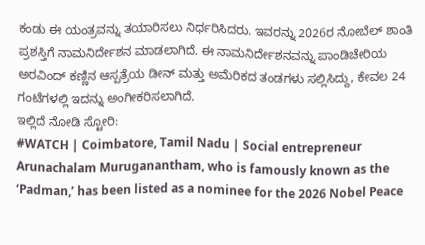ಕಂಡು ಈ ಯಂತ್ರವನ್ನು ತಯಾರಿಸಲು ನಿರ್ಧರಿಸಿದರು. ಇವರನ್ನು 2026ರ ನೋಬೆಲ್ ಶಾಂತಿ ಪ್ರಶಸ್ತಿಗೆ ನಾಮನಿರ್ದೇಶನ ಮಾಡಲಾಗಿದೆ. ಈ ನಾಮನಿರ್ದೇಶನವನ್ನು ಪಾಂಡಿಚೇರಿಯ ಅರವಿಂದ್ ಕಣ್ಣಿನ ಆಸ್ಪತ್ರೆಯ ಡೀನ್ ಮತ್ತು ಅಮೆರಿಕದ ತಂಡಗಳು ಸಲ್ಲಿಸಿದ್ದು, ಕೇವಲ 24 ಗಂಟೆಗಳಲ್ಲಿ ಇದನ್ನು ಅಂಗೀಕರಿಸಲಾಗಿದೆ.
ಇಲ್ಲಿದೆ ನೋಡಿ ಸ್ಟೋರಿ:
#WATCH | Coimbatore, Tamil Nadu | Social entrepreneur Arunachalam Muruganantham, who is famously known as the ‘Padman,’ has been listed as a nominee for the 2026 Nobel Peace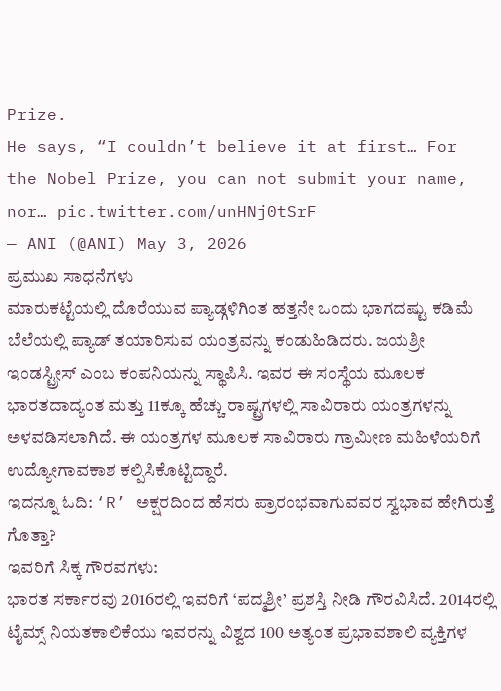Prize.
He says, “I couldn’t believe it at first… For the Nobel Prize, you can not submit your name, nor… pic.twitter.com/unHNj0tSrF
— ANI (@ANI) May 3, 2026
ಪ್ರಮುಖ ಸಾಧನೆಗಳು
ಮಾರುಕಟ್ಟೆಯಲ್ಲಿ ದೊರೆಯುವ ಪ್ಯಾಡ್ಗಳಿಗಿಂತ ಹತ್ತನೇ ಒಂದು ಭಾಗದಷ್ಟು ಕಡಿಮೆ ಬೆಲೆಯಲ್ಲಿ ಪ್ಯಾಡ್ ತಯಾರಿಸುವ ಯಂತ್ರವನ್ನು ಕಂಡುಹಿಡಿದರು. ಜಯಶ್ರೀ ಇಂಡಸ್ಟ್ರೀಸ್ ಎಂಬ ಕಂಪನಿಯನ್ನು ಸ್ಥಾಪಿಸಿ. ಇವರ ಈ ಸಂಸ್ಥೆಯ ಮೂಲಕ ಭಾರತದಾದ್ಯಂತ ಮತ್ತು 11ಕ್ಕೂ ಹೆಚ್ಚು ರಾಷ್ಟ್ರಗಳಲ್ಲಿ ಸಾವಿರಾರು ಯಂತ್ರಗಳನ್ನು ಅಳವಡಿಸಲಾಗಿದೆ. ಈ ಯಂತ್ರಗಳ ಮೂಲಕ ಸಾವಿರಾರು ಗ್ರಾಮೀಣ ಮಹಿಳೆಯರಿಗೆ ಉದ್ಯೋಗಾವಕಾಶ ಕಲ್ಪಿಸಿಕೊಟ್ಟಿದ್ದಾರೆ.
ಇದನ್ನೂ ಓದಿ: ‘R’ ಅಕ್ಷರದಿಂದ ಹೆಸರು ಪ್ರಾರಂಭವಾಗುವವರ ಸ್ವಭಾವ ಹೇಗಿರುತ್ತೆ ಗೊತ್ತಾ?
ಇವರಿಗೆ ಸಿಕ್ಕ ಗೌರವಗಳು:
ಭಾರತ ಸರ್ಕಾರವು 2016ರಲ್ಲಿ ಇವರಿಗೆ ‘ಪದ್ಮಶ್ರೀ’ ಪ್ರಶಸ್ತಿ ನೀಡಿ ಗೌರವಿಸಿದೆ. 2014ರಲ್ಲಿ ಟೈಮ್ಸ್ ನಿಯತಕಾಲಿಕೆಯು ಇವರನ್ನು ವಿಶ್ವದ 100 ಅತ್ಯಂತ ಪ್ರಭಾವಶಾಲಿ ವ್ಯಕ್ತಿಗಳ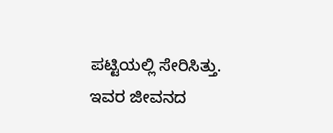ಪಟ್ಟಿಯಲ್ಲಿ ಸೇರಿಸಿತ್ತು. ಇವರ ಜೀವನದ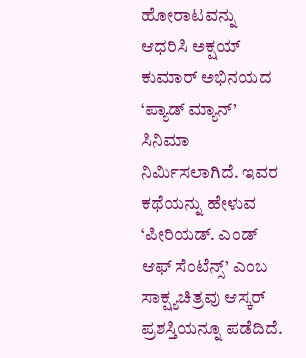ಹೋರಾಟವನ್ನು ಆಧರಿಸಿ ಅಕ್ಷಯ್ ಕುಮಾರ್ ಅಭಿನಯದ ‘ಪ್ಯಾಡ್ ಮ್ಯಾನ್’ ಸಿನಿಮಾ ನಿರ್ಮಿಸಲಾಗಿದೆ. ಇವರ ಕಥೆಯನ್ನು ಹೇಳುವ ‘ಪೀರಿಯಡ್. ಎಂಡ್ ಆಫ್ ಸೆಂಟೆನ್ಸ್’ ಎಂಬ ಸಾಕ್ಷ್ಯಚಿತ್ರವು ಆಸ್ಕರ್ ಪ್ರಶಸ್ತಿಯನ್ನೂ ಪಡೆದಿದೆ.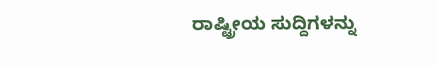ರಾಷ್ಟ್ರೀಯ ಸುದ್ದಿಗಳನ್ನು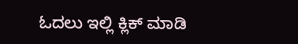ಓದಲು ಇಲ್ಲಿ ಕ್ಲಿಕ್ ಮಾಡಿ